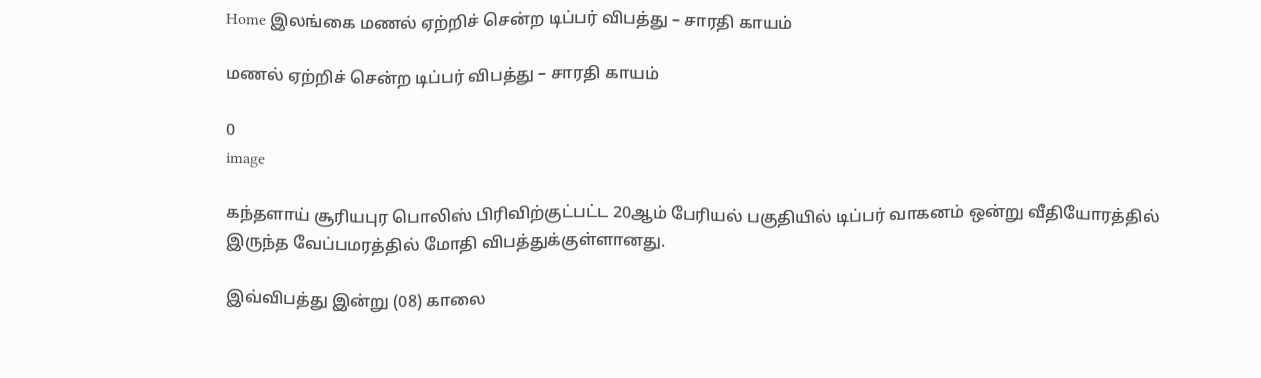Home இலங்கை மணல் ஏற்றிச் சென்ற டிப்பர் விபத்து – சாரதி காயம்

மணல் ஏற்றிச் சென்ற டிப்பர் விபத்து – சாரதி காயம்

0
image

கந்தளாய் சூரியபுர பொலிஸ் பிரிவிற்குட்பட்ட 20ஆம் பேரியல் பகுதியில் டிப்பர் வாகனம் ஒன்று வீதியோரத்தில் இருந்த வேப்பமரத்தில் மோதி விபத்துக்குள்ளானது.

இவ்விபத்து இன்று (08) காலை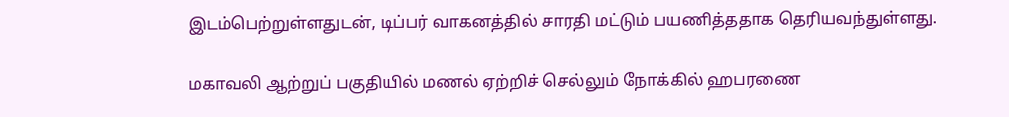இடம்பெற்றுள்ளதுடன், டிப்பர் வாகனத்தில் சாரதி மட்டும் பயணித்ததாக தெரியவந்துள்ளது.

மகாவலி ஆற்றுப் பகுதியில் மணல் ஏற்றிச் செல்லும் நோக்கில் ஹபரணை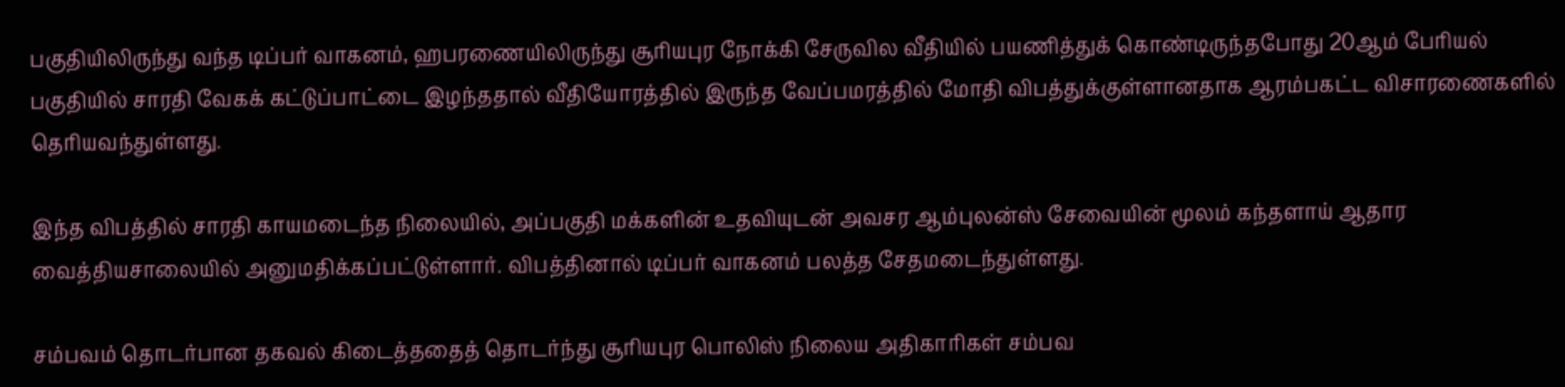பகுதியிலிருந்து வந்த டிப்பர் வாகனம், ஹபரணையிலிருந்து சூரியபுர நோக்கி சேருவில வீதியில் பயணித்துக் கொண்டிருந்தபோது 20ஆம் பேரியல் பகுதியில் சாரதி வேகக் கட்டுப்பாட்டை இழந்ததால் வீதியோரத்தில் இருந்த வேப்பமரத்தில் மோதி விபத்துக்குள்ளானதாக ஆரம்பகட்ட விசாரணைகளில் தெரியவந்துள்ளது.

இந்த விபத்தில் சாரதி காயமடைந்த நிலையில், அப்பகுதி மக்களின் உதவியுடன் அவசர ஆம்புலன்ஸ் சேவையின் மூலம் கந்தளாய் ஆதார வைத்தியசாலையில் அனுமதிக்கப்பட்டுள்ளார். விபத்தினால் டிப்பர் வாகனம் பலத்த சேதமடைந்துள்ளது.

சம்பவம் தொடர்பான தகவல் கிடைத்ததைத் தொடர்ந்து சூரியபுர பொலிஸ் நிலைய அதிகாரிகள் சம்பவ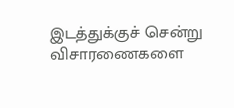இடத்துக்குச் சென்று விசாரணைகளை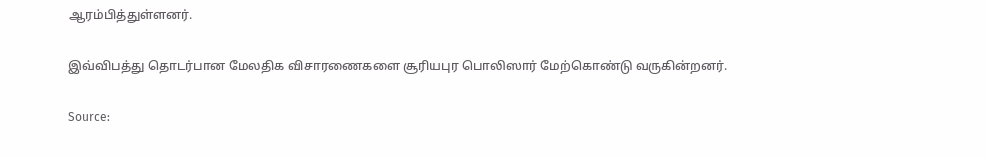ஆரம்பித்துள்ளனர்.

இவ்விபத்து தொடர்பான மேலதிக விசாரணைகளை சூரியபுர பொலிஸார் மேற்கொண்டு வருகின்றனர்.

Source: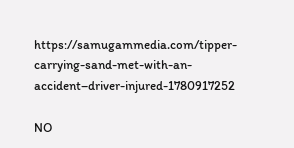https://samugammedia.com/tipper-carrying-sand-met-with-an-accident–driver-injured-1780917252

NO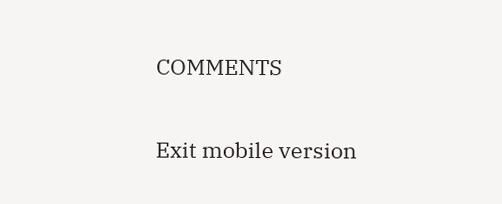COMMENTS

Exit mobile version